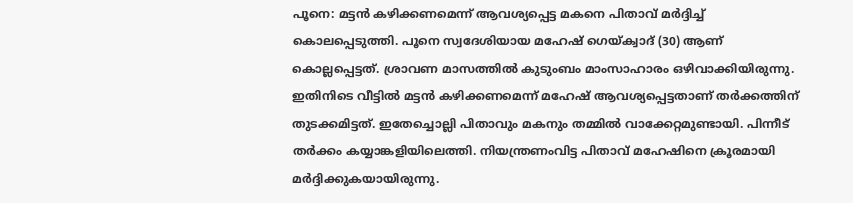പൂനെ: മട്ടൻ കഴിക്കണമെന്ന് ആവശ്യപ്പെട്ട മകനെ പിതാവ് മർദ്ദിച്ച് കൊലപ്പെടുത്തി. പൂനെ സ്വദേശിയായ മഹേഷ് ഗെയ്ക്വാദ് (30) ആണ് കൊല്ലപ്പെട്ടത്. ശ്രാവണ മാസത്തിൽ കുടുംബം മാംസാഹാരം ഒഴിവാക്കിയിരുന്നു. ഇതിനിടെ വീട്ടിൽ മട്ടൻ കഴിക്കണമെന്ന് മഹേഷ് ആവശ്യപ്പെട്ടതാണ് തർക്കത്തിന് തുടക്കമിട്ടത്. ഇതേച്ചൊല്ലി പിതാവും മകനും തമ്മിൽ വാക്കേറ്റമുണ്ടായി. പിന്നീട് തർക്കം കയ്യാങ്കളിയിലെത്തി. നിയന്ത്രണംവിട്ട പിതാവ് മഹേഷിനെ ക്രൂരമായി മർദ്ദിക്കുകയായിരുന്നു.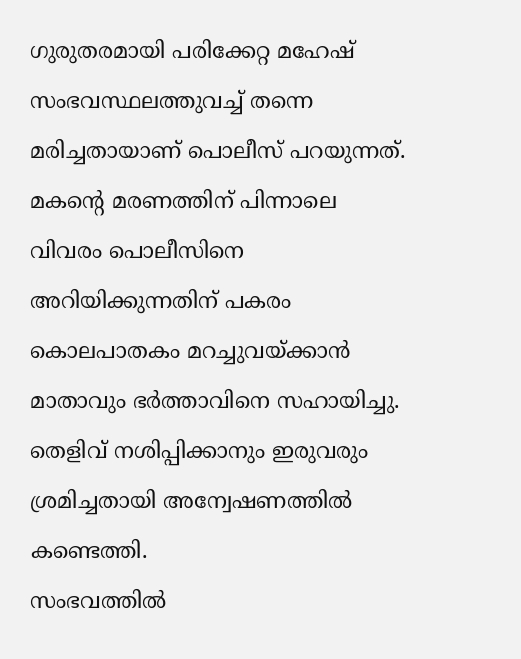ഗുരുതരമായി പരിക്കേറ്റ മഹേഷ് സംഭവസ്ഥലത്തുവച്ച് തന്നെ മരിച്ചതായാണ് പൊലീസ് പറയുന്നത്. മകന്റെ മരണത്തിന് പിന്നാലെ വിവരം പൊലീസിനെ അറിയിക്കുന്നതിന് പകരം കൊലപാതകം മറച്ചുവയ്ക്കാൻ മാതാവും ഭർത്താവിനെ സഹായിച്ചു. തെളിവ് നശിപ്പിക്കാനും ഇരുവരും ശ്രമിച്ചതായി അന്വേഷണത്തിൽ കണ്ടെത്തി.
സംഭവത്തിൽ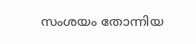സംശയം തോന്നിയ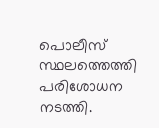പൊലീസ് സ്ഥലത്തെത്തി പരിശോധന നടത്തി.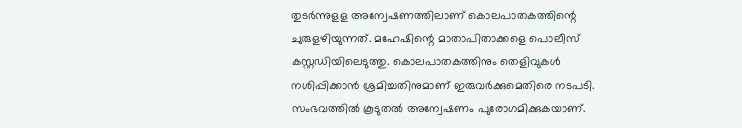തുടർന്നുളള അന്വേഷണത്തിലാണ് കൊലപാതകത്തിന്റെ ചുരുളഴിയുന്നത്. മഹേഷിന്റെ മാതാപിതാക്കളെ പൊലീസ് കസ്റ്റഡിയിലെടുത്തു. കൊലപാതകത്തിനും തെളിവുകൾ നശിപ്പിക്കാൻ ശ്രമിച്ചതിനുമാണ് ഇരുവർക്കുമെതിരെ നടപടി. സംഭവത്തിൽ കൂടുതൽ അന്വേഷണം പുരോഗമിക്കുകയാണ്.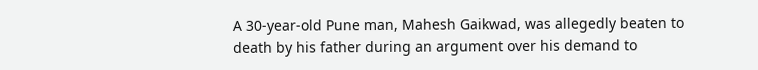A 30-year-old Pune man, Mahesh Gaikwad, was allegedly beaten to death by his father during an argument over his demand to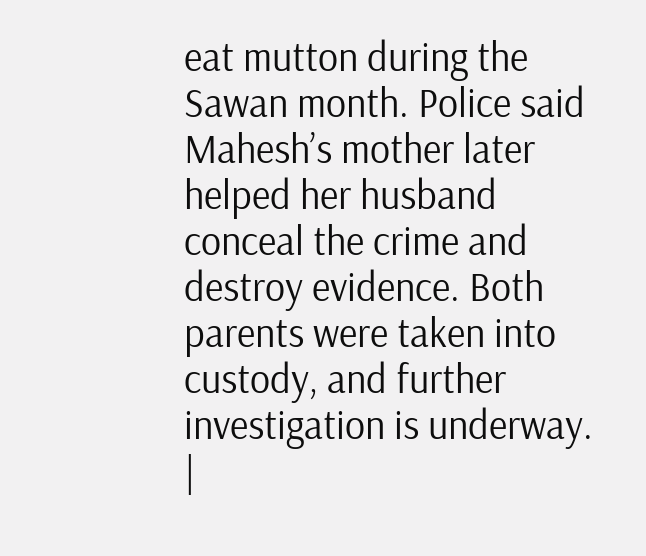eat mutton during the Sawan month. Police said Mahesh’s mother later helped her husband conceal the crime and destroy evidence. Both parents were taken into custody, and further investigation is underway.
|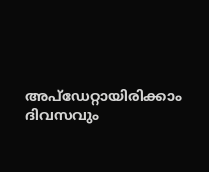അപ്ഡേറ്റായിരിക്കാം ദിവസവും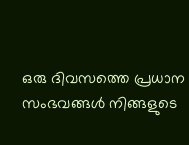ഒരു ദിവസത്തെ പ്രധാന സംഭവങ്ങൾ നിങ്ങളുടെ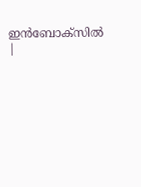ഇൻബോക്സിൽ |